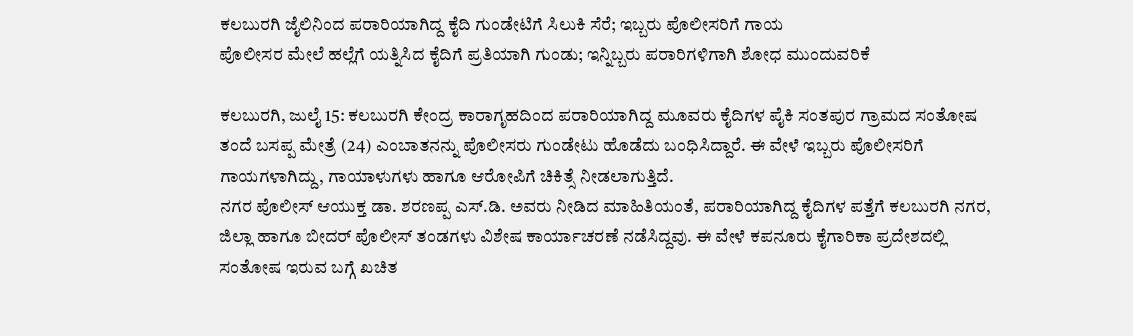ಕಲಬುರಗಿ ಜೈಲಿನಿಂದ ಪರಾರಿಯಾಗಿದ್ದ ಕೈದಿ ಗುಂಡೇಟಿಗೆ ಸಿಲುಕಿ ಸೆರೆ; ಇಬ್ಬರು ಪೊಲೀಸರಿಗೆ ಗಾಯ
ಪೊಲೀಸರ ಮೇಲೆ ಹಲ್ಲೆಗೆ ಯತ್ನಿಸಿದ ಕೈದಿಗೆ ಪ್ರತಿಯಾಗಿ ಗುಂಡು; ಇನ್ನಿಬ್ಬರು ಪರಾರಿಗಳಿಗಾಗಿ ಶೋಧ ಮುಂದುವರಿಕೆ

ಕಲಬುರಗಿ, ಜುಲೈ 15: ಕಲಬುರಗಿ ಕೇಂದ್ರ ಕಾರಾಗೃಹದಿಂದ ಪರಾರಿಯಾಗಿದ್ದ ಮೂವರು ಕೈದಿಗಳ ಪೈಕಿ ಸಂತಪುರ ಗ್ರಾಮದ ಸಂತೋಷ ತಂದೆ ಬಸಪ್ಪ ಮೇತ್ರೆ (24) ಎಂಬಾತನನ್ನು ಪೊಲೀಸರು ಗುಂಡೇಟು ಹೊಡೆದು ಬಂಧಿಸಿದ್ದಾರೆ. ಈ ವೇಳೆ ಇಬ್ಬರು ಪೊಲೀಸರಿಗೆ ಗಾಯಗಳಾಗಿದ್ದು, ಗಾಯಾಳುಗಳು ಹಾಗೂ ಆರೋಪಿಗೆ ಚಿಕಿತ್ಸೆ ನೀಡಲಾಗುತ್ತಿದೆ.
ನಗರ ಪೊಲೀಸ್ ಆಯುಕ್ತ ಡಾ. ಶರಣಪ್ಪ ಎಸ್.ಡಿ. ಅವರು ನೀಡಿದ ಮಾಹಿತಿಯಂತೆ, ಪರಾರಿಯಾಗಿದ್ದ ಕೈದಿಗಳ ಪತ್ತೆಗೆ ಕಲಬುರಗಿ ನಗರ, ಜಿಲ್ಲಾ ಹಾಗೂ ಬೀದರ್ ಪೊಲೀಸ್ ತಂಡಗಳು ವಿಶೇಷ ಕಾರ್ಯಾಚರಣೆ ನಡೆಸಿದ್ದವು. ಈ ವೇಳೆ ಕಪನೂರು ಕೈಗಾರಿಕಾ ಪ್ರದೇಶದಲ್ಲಿ ಸಂತೋಷ ಇರುವ ಬಗ್ಗೆ ಖಚಿತ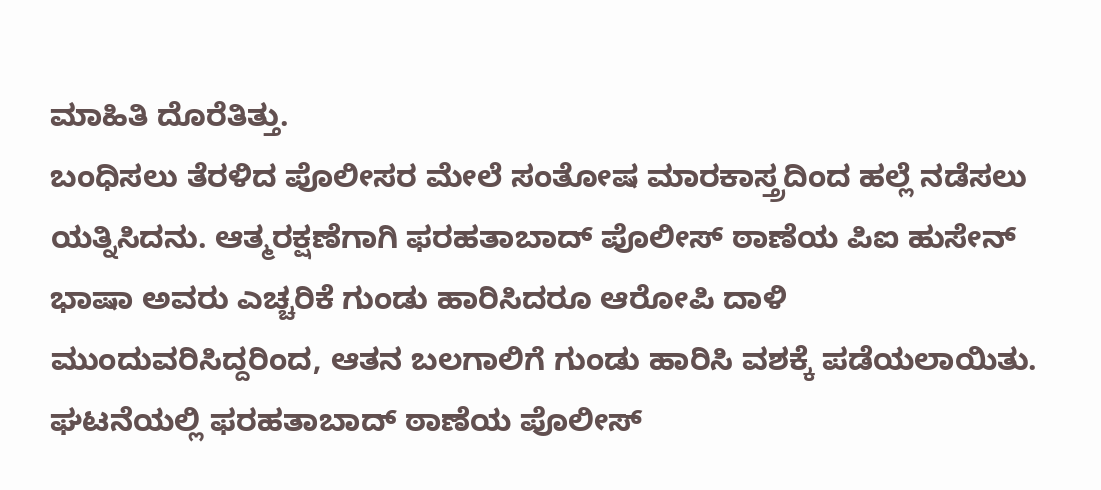ಮಾಹಿತಿ ದೊರೆತಿತ್ತು.
ಬಂಧಿಸಲು ತೆರಳಿದ ಪೊಲೀಸರ ಮೇಲೆ ಸಂತೋಷ ಮಾರಕಾಸ್ತ್ರದಿಂದ ಹಲ್ಲೆ ನಡೆಸಲು ಯತ್ನಿಸಿದನು. ಆತ್ಮರಕ್ಷಣೆಗಾಗಿ ಫರಹತಾಬಾದ್ ಪೊಲೀಸ್ ಠಾಣೆಯ ಪಿಐ ಹುಸೇನ್ ಭಾಷಾ ಅವರು ಎಚ್ಚರಿಕೆ ಗುಂಡು ಹಾರಿಸಿದರೂ ಆರೋಪಿ ದಾಳಿ ಮುಂದುವರಿಸಿದ್ದರಿಂದ, ಆತನ ಬಲಗಾಲಿಗೆ ಗುಂಡು ಹಾರಿಸಿ ವಶಕ್ಕೆ ಪಡೆಯಲಾಯಿತು.
ಘಟನೆಯಲ್ಲಿ ಫರಹತಾಬಾದ್ ಠಾಣೆಯ ಪೊಲೀಸ್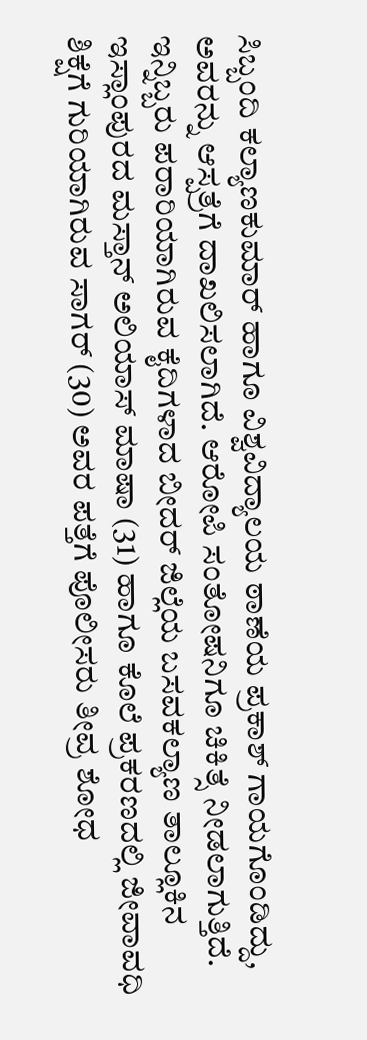ಸಿಬ್ಬಂದಿ ಕಲ್ಯಾಣಕುಮಾರ್ ಹಾಗೂ ವಿಶ್ವವಿದ್ಯಾಲಯ ಠಾಣೆಯ ಪ್ರಕಾಶ್ ಗಾಯಗೊಂಡಿದ್ದು, ಅವರನ್ನು ಆಸ್ಪತ್ರೆಗೆ ದಾಖಲಿಸಲಾಗಿದೆ. ಆರೋಪಿ ಸಂತೋಷನಿಗೂ ಚಿಕಿತ್ಸೆ ನೀಡಲಾಗುತ್ತಿದೆ.
ಇನ್ನಿಬ್ಬರು ಪರಾರಿಯಾಗಿರುವ ಕೈದಿಗಳಾದ ಬೀದರ್ ಜಿಲ್ಲೆಯ ಬಸವಕಲ್ಯಾಣ ತಾಲ್ಲೂಕಿನ ಇಸ್ಲಾಂಪುರದ ಮಸ್ತಾನ್ ಅಲಿಯಾಸ್ ಮಾಷಾ (31) ಹಾಗೂ ಕೊಲೆ ಪ್ರಕರಣದಲ್ಲಿ ಜೀವಾವಧಿ ಶಿಕ್ಷೆಗೆ ಗುರಿಯಾಗಿರುವ ಸಾಗರ್ (30) ಅವರ ಪತ್ತೆಗೆ ಪೊಲೀಸರು ತೀವ್ರ ಶೋಧ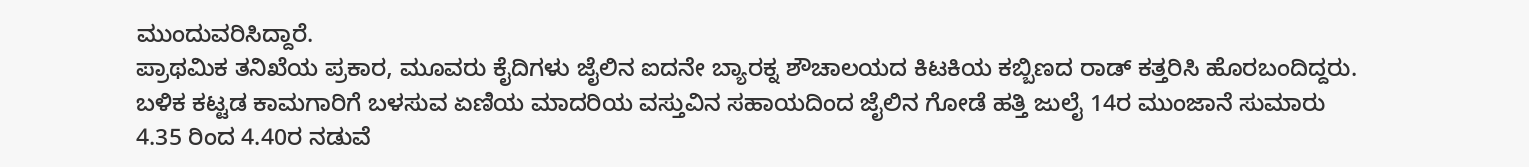ಮುಂದುವರಿಸಿದ್ದಾರೆ.
ಪ್ರಾಥಮಿಕ ತನಿಖೆಯ ಪ್ರಕಾರ, ಮೂವರು ಕೈದಿಗಳು ಜೈಲಿನ ಐದನೇ ಬ್ಯಾರಕ್ನ ಶೌಚಾಲಯದ ಕಿಟಕಿಯ ಕಬ್ಬಿಣದ ರಾಡ್ ಕತ್ತರಿಸಿ ಹೊರಬಂದಿದ್ದರು. ಬಳಿಕ ಕಟ್ಟಡ ಕಾಮಗಾರಿಗೆ ಬಳಸುವ ಏಣಿಯ ಮಾದರಿಯ ವಸ್ತುವಿನ ಸಹಾಯದಿಂದ ಜೈಲಿನ ಗೋಡೆ ಹತ್ತಿ ಜುಲೈ 14ರ ಮುಂಜಾನೆ ಸುಮಾರು 4.35 ರಿಂದ 4.40ರ ನಡುವೆ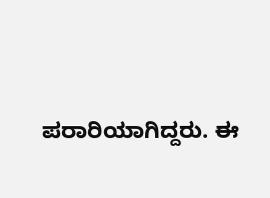ಪರಾರಿಯಾಗಿದ್ದರು. ಈ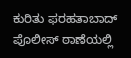ಕುರಿತು ಫರಹತಾಬಾದ್ ಪೊಲೀಸ್ ಠಾಣೆಯಲ್ಲಿ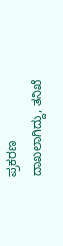ಪ್ರಕರಣ ದಾಖಲಾಗಿದ್ದು, ತನಿಖೆ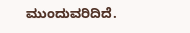ಮುಂದುವರಿದಿದೆ.